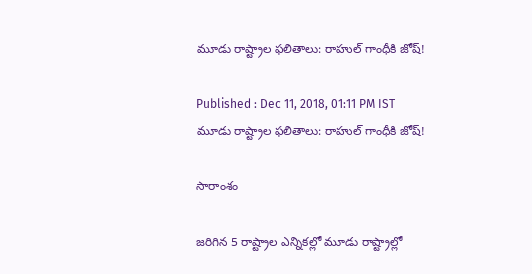మూడు రాష్ట్రాల ఫలితాలు: రాహుల్ గాంధీకి జోష్!

Published : Dec 11, 2018, 01:11 PM IST
మూడు రాష్ట్రాల ఫలితాలు: రాహుల్ గాంధీకి జోష్!

సారాంశం

జరిగిన 5 రాష్ట్రాల ఎన్నికల్లో మూడు రాష్ట్రాల్లో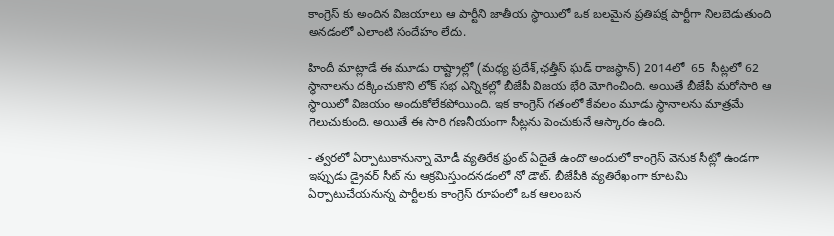కాంగ్రెస్ కు అందిన విజయాలు ఆ పార్టీని జాతీయ స్థాయిలో ఒక బలమైన ప్రతిపక్ష పార్టీగా నిలబెడుతుంది అనడంలో ఎలాంటి సందేహం లేదు.

హిందీ మాట్లాడే ఈ మూడు రాష్ట్రాల్లో (మధ్య ప్రదేశ్,ఛత్తీస్ ఘడ్ రాజస్థాన్) 2014లో  65  సీట్లలో 62  స్థానాలను దక్కించుకొని లోక్ సభ ఎన్నికల్లో బీజేపీ విజయ భేరి మోగించింది. అయితే బీజేపీ మరోసారి ఆ స్థాయిలో విజయం అందుకోలేకపోయింది. ఇక కాంగ్రెస్ గతంలో కేవలం మూడు స్థానాలను మాత్రమే గెలుచుకుంది. అయితే ఈ సారి గణనీయంగా సీట్లను పెంచుకునే ఆస్కారం ఉంది.

- త్వరలో ఏర్పాటుకానున్నా మోడీ వ్యతిరేక ఫ్రంట్ ఏదైతే ఉందొ అందులో కాంగ్రెస్ వెనుక సీట్లో ఉండగా ఇప్పుడు డ్రైవర్ సీట్ ను ఆక్రమిస్తుందనడంలో నో డౌట్. బీజేపీకి వ్యతిరేఖంగా కూటమి ఏర్పాటుచేయనున్న పార్టీలకు కాంగ్రెస్ రూపంలో ఒక ఆలంబన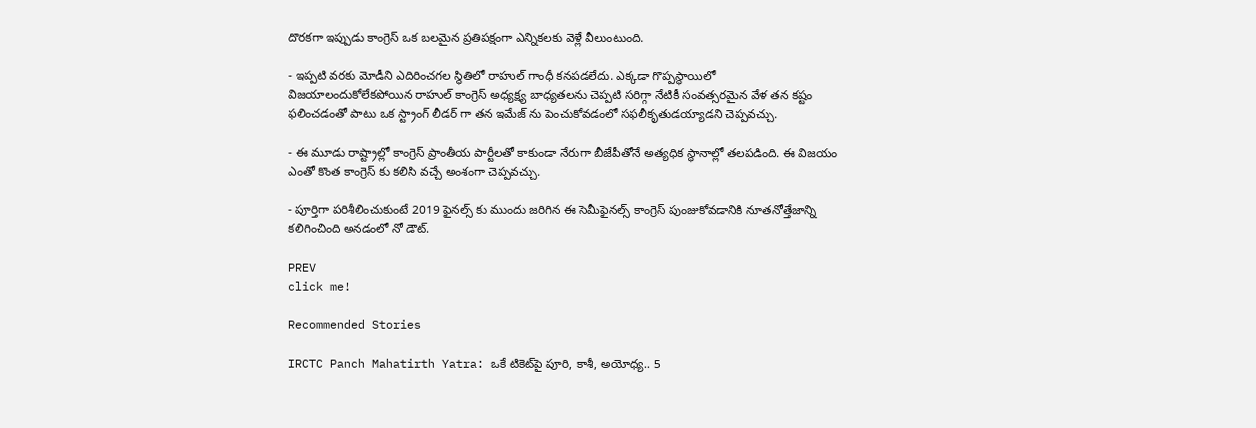దొరకగా ఇప్పుడు కాంగ్రెస్ ఒక బలమైన ప్రతిపక్షంగా ఎన్నికలకు వెళ్లే వీలుంటుంది.

- ఇప్పటి వరకు మోడీని ఎదిరించగల స్థితిలో రాహుల్ గాంధీ కనపడలేదు. ఎక్కడా గొప్పస్థాయిలో విజయాలందుకోలేకపోయిన రాహుల్ కాంగ్రెస్ అధ్యక్ష్య బాధ్యతలను చెప్పటి సరిగ్గా నేటికీ సంవత్సరమైన వేళ తన కష్టం ఫలించడంతో పాటు ఒక స్ట్రాంగ్ లీడర్ గా తన ఇమేజ్ ను పెంచుకోవడంలో సఫలీకృతుడయ్యాడని చెప్పవచ్చు.

- ఈ మూడు రాష్ట్రాల్లో కాంగ్రెస్ ప్రాంతీయ పార్టీలతో కాకుండా నేరుగా బీజేపీతోనే అత్యధిక స్థానాల్లో తలపడింది. ఈ విజయం ఎంతో కొంత కాంగ్రెస్ కు కలిసి వచ్చే అంశంగా చెప్పవచ్చు.

- పూర్తిగా పరిశీలించుకుంటే 2019 ఫైనల్స్ కు ముందు జరిగిన ఈ సెమీఫైనల్స్ కాంగ్రెస్ పుంజుకోవడానికి నూతనోత్తేజాన్ని కలిగించింది అనడంలో నో డౌట్.

PREV
click me!

Recommended Stories

IRCTC Panch Mahatirth Yatra: ఒకే టికెట్‌పై పూరి, కాశీ, అయోధ్య.. 5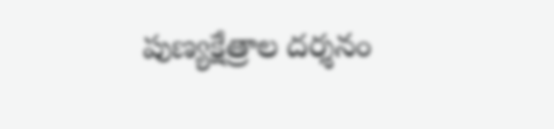పుణ్యక్షేత్రాల దర్శనం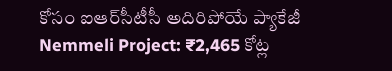కోసం ఐఆర్‌సీటీసీ అదిరిపోయే ప్యాకేజీ
Nemmeli Project: ₹2,465 కోట్ల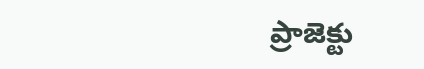ప్రాజెక్టు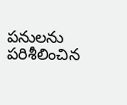పనులను పరిశీలించిన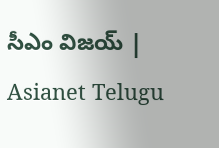సీఎం విజయ్ | Asianet Telugu